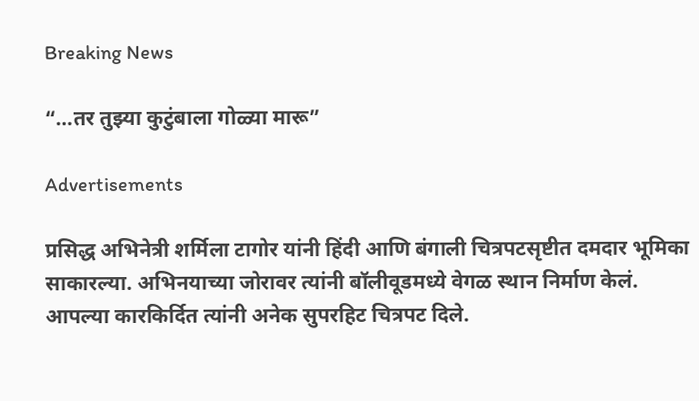Breaking News

“…तर तुझ्या कुटुंबाला गोळ्या मारू”

Advertisements

प्रसिद्ध अभिनेत्री शर्मिला टागोर यांनी हिंदी आणि बंगाली चित्रपटसृष्टीत दमदार भूमिका साकारल्या. अभिनयाच्या जोरावर त्यांनी बॉलीवूडमध्ये वेगळ स्थान निर्माण केलं. आपल्या कारकिर्दित त्यांनी अनेक सुपरहिट चित्रपट दिले.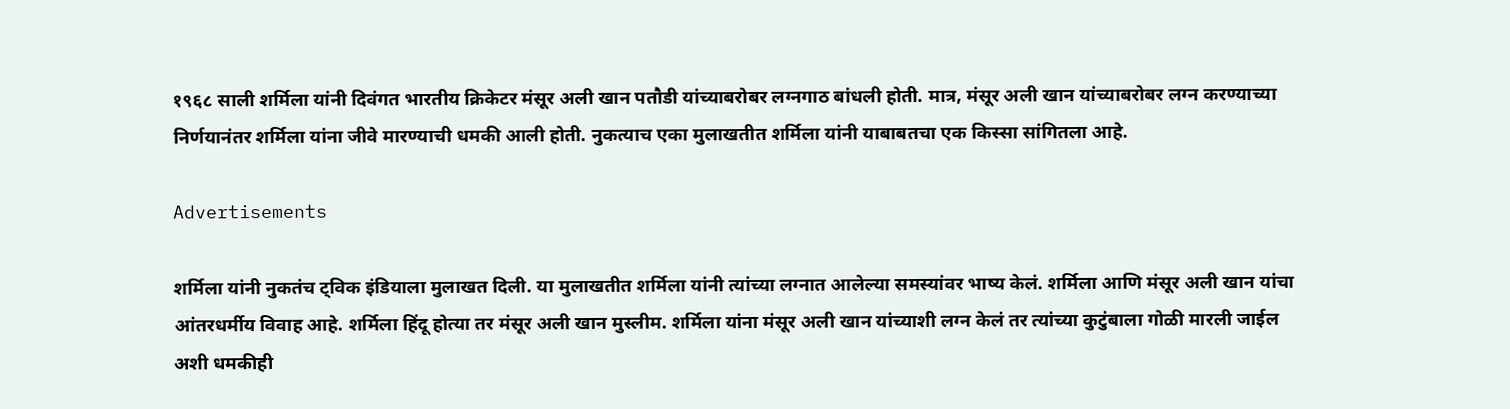१९६८ साली शर्मिला यांनी दिवंगत भारतीय क्रिकेटर मंसूर अली खान पतौडी यांच्याबरोबर लग्नगाठ बांधली होती. मात्र, मंसूर अली खान यांच्याबरोबर लग्न करण्याच्या निर्णयानंतर शर्मिला यांना जीवे मारण्याची धमकी आली होती. नुकत्याच एका मुलाखतीत शर्मिला यांनी याबाबतचा एक किस्सा सांगितला आहे.

Advertisements

शर्मिला यांनी नुकतंच ट्विक इंडियाला मुलाखत दिली. या मुलाखतीत शर्मिला यांनी त्यांच्या लग्नात आलेल्या समस्यांवर भाष्य केलं. शर्मिला आणि मंसूर अली खान यांचा आंतरधर्मीय विवाह आहे. शर्मिला हिंदू होत्या तर मंसूर अली खान मुस्लीम. शर्मिला यांना मंसूर अली खान यांच्याशी लग्न केलं तर त्यांच्या कुटुंबाला गोळी मारली जाईल अशी धमकीही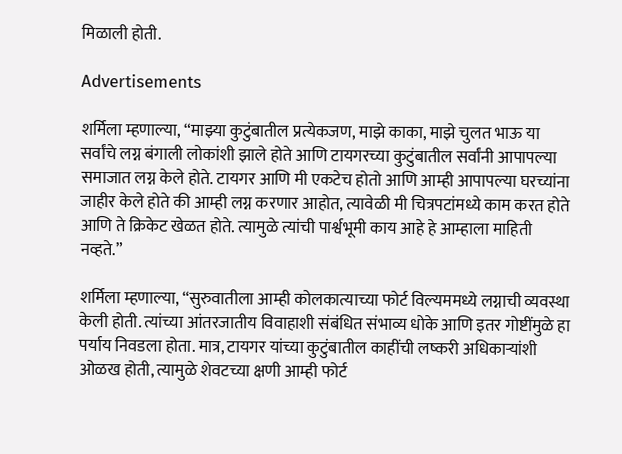मिळाली होती.

Advertisements

शर्मिला म्हणाल्या, “माझ्या कुटुंबातील प्रत्येकजण, माझे काका, माझे चुलत भाऊ या सर्वांचे लग्न बंगाली लोकांशी झाले होते आणि टायगरच्या कुटुंबातील सर्वांनी आपापल्या समाजात लग्न केले होते. टायगर आणि मी एकटेच होतो आणि आम्ही आपापल्या घरच्यांना जाहीर केले होते की आम्ही लग्न करणार आहोत, त्यावेळी मी चित्रपटांमध्ये काम करत होते आणि ते क्रिकेट खेळत होते. त्यामुळे त्यांची पार्श्वभूमी काय आहे हे आम्हाला माहिती नव्हते.”

शर्मिला म्हणाल्या, “सुरुवातीला आम्ही कोलकात्याच्या फोर्ट विल्यममध्ये लग्नाची व्यवस्था केली होती. त्यांच्या आंतरजातीय विवाहाशी संबंधित संभाव्य धोके आणि इतर गोष्टींमुळे हा पर्याय निवडला होता. मात्र, टायगर यांच्या कुटुंबातील काहींची लष्करी अधिकाऱ्यांशी ओळख होती, त्यामुळे शेवटच्या क्षणी आम्ही फोर्ट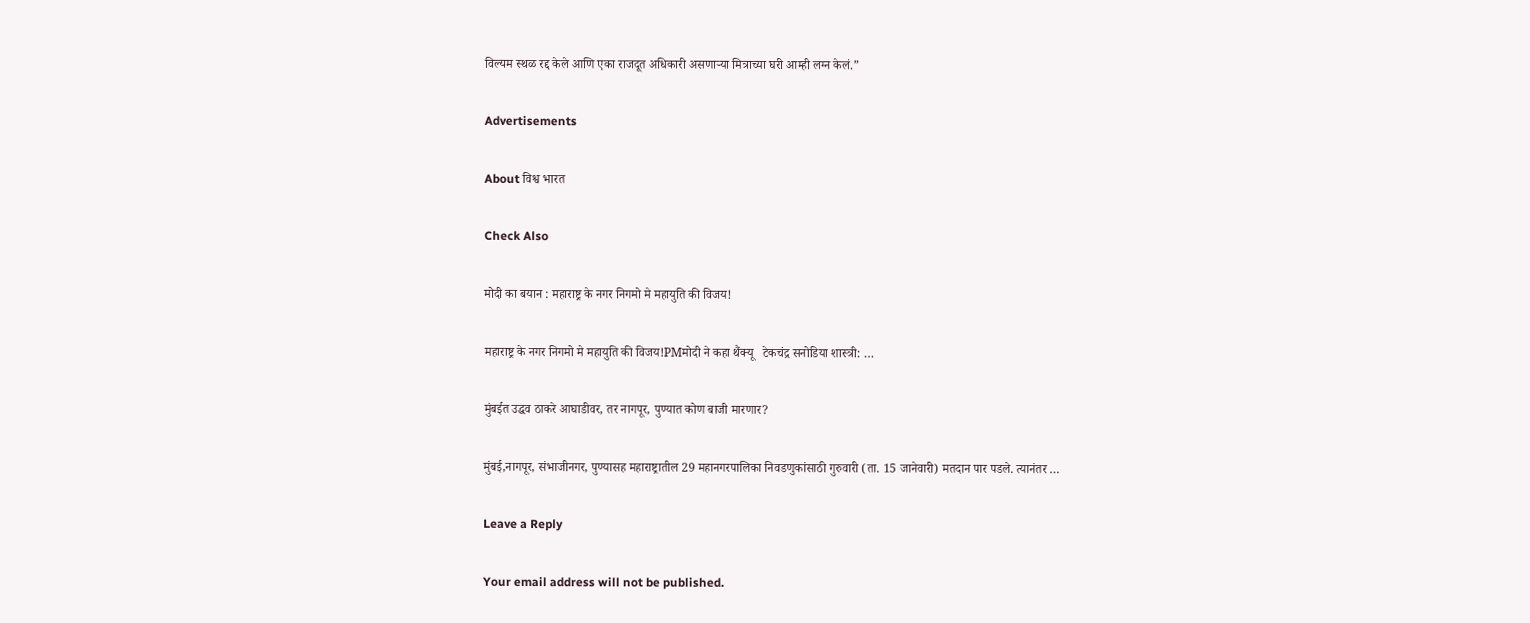विल्यम स्थळ रद्द केले आणि एका राजदूत अधिकारी असणाऱ्या मित्राच्या घरी आम्ही लग्न केलं.”

Advertisements

About विश्व भारत

Check Also

मोदी का बयान : महाराष्ट्र के नगर निगमो मे महायुति की विजय!

महाराष्ट्र के नगर निगमो मे महायुति की विजय!PMमोदी ने कहा थैंक्यू   टेकचंद्र सनोडिया शास्त्री: …

मुंबईत उद्धव ठाकरे आघाडीवर, तर नागपूर, पुण्यात कोण बाजी मारणार?

मुंबई,नागपूर, संभाजीनगर, पुण्यासह महाराष्ट्रातील 29 महानगरपालिका निवडणुकांसाठी गुरुवारी (ता. 15 जानेवारी) मतदान पार पडले. त्यानंतर …

Leave a Reply

Your email address will not be published.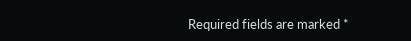Required fields are marked *